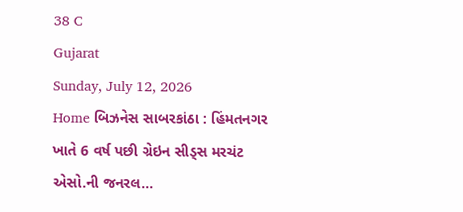38 C
Gujarat
Sunday, July 12, 2026
Home બિઝનેસ સાબરકાંઠા : હિંમતનગર ખાતે 6 વર્ષ પછી ગ્રેઇન સીડ્સ મરચંટ એસો.ની જનરલ...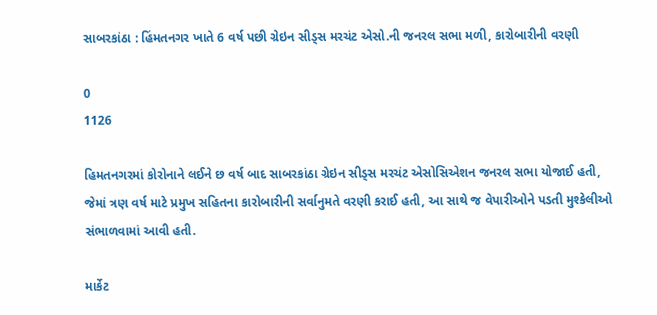સાબરકાંઠા : હિંમતનગર ખાતે 6 વર્ષ પછી ગ્રેઇન સીડ્સ મરચંટ એસો.ની જનરલ સભા મળી, કારોબારીની વરણી

0
1126

હિમતનગરમાં કોરોનાને લઈને છ વર્ષ બાદ સાબરકાંઠા ગ્રેઇન સીડ્સ મરચંટ એસોસિએશન જનરલ સભા યોજાઈ હતી, જેમાં ત્રણ વર્ષ માટે પ્રમુખ સહિતના કારોબારીની સર્વાનુમતે વરણી કરાઈ હતી, આ સાથે જ વેપારીઓને પડતી મુશ્કેલીઓ સંભાળવામાં આવી હતી.

માર્કેટ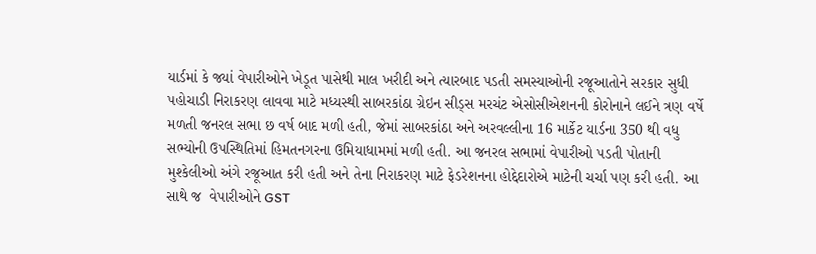યાર્ડમાં કે જ્યાં વેપારીઓને ખેડૂત પાસેથી માલ ખરીદી અને ત્યારબાદ પડતી સમસ્યાઓની રજૂઆતોને સરકાર સુધી પહોચાડી નિરાકરણ લાવવા માટે મધ્યસ્થી સાબરકાંઠા ગ્રેઇન સીડ્સ મરચંટ એસોસીએશનની કોરોનાને લઈને ત્રણ વર્ષે મળતી જનરલ સભા છ વર્ષ બાદ મળી હતી, જેમાં સાબરકાંઠા અને અરવલ્લીના 16 માર્કેટ યાર્ડના 350 થી વધુ સભ્યોની ઉપસ્થિતિમાં હિમતનગરના ઉમિયાધામમાં મળી હતી. આ જનરલ સભામાં વેપારીઓ પડતી પોતાની મુશ્કેલીઓ અંગે રજૂઆત કરી હતી અને તેના નિરાકરણ માટે ફેડરેશનના હોદ્દેદારોએ માટેની ચર્ચા પણ કરી હતી. આ સાથે જ  વેપારીઓને GST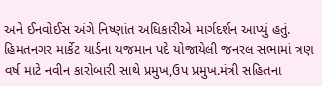અને ઈનવોઈસ અંગે નિષ્ણાંત અધિકારીએ માર્ગદર્શન આપ્યું હતું. હિમતનગર માર્કેટ યાર્ડના યજમાન પદે યોજાયેલી જનરલ સભામાં ત્રણ વર્ષ માટે નવીન કારોબારી સાથે પ્રમુખ,ઉપ પ્રમુખ.મંત્રી સહિતના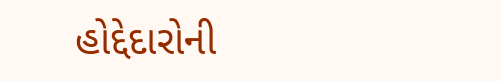હોદ્દેદારોની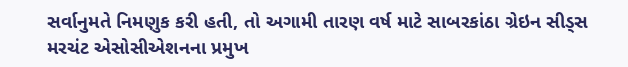સર્વાનુમતે નિમણુક કરી હતી, તો અગામી તારણ વર્ષ માટે સાબરકાંઠા ગ્રેઇન સીડ્સ મરચંટ એસોસીએશનના પ્રમુખ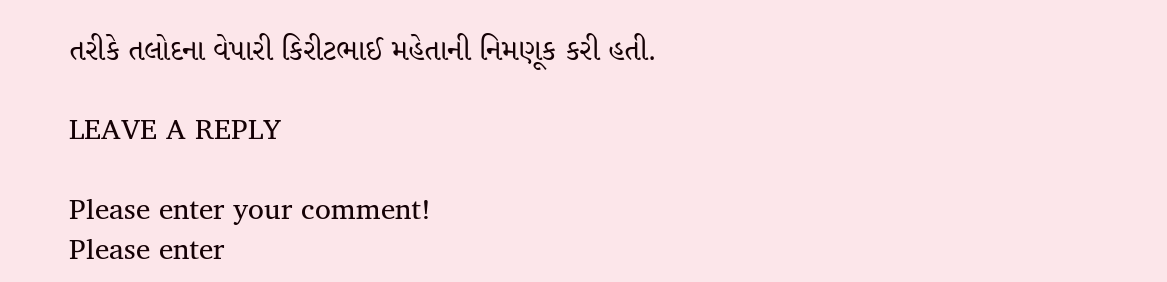તરીકે તલોદના વેપારી કિરીટભાઈ મહેતાની નિમણૂક કરી હતી.

LEAVE A REPLY

Please enter your comment!
Please enter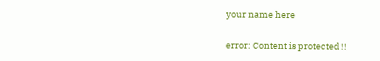your name here

error: Content is protected !!